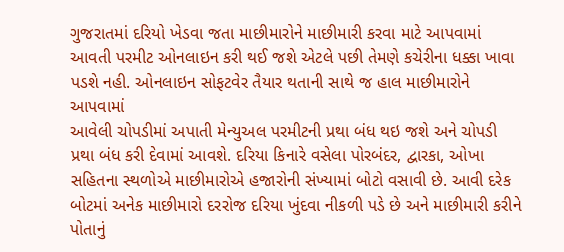ગુજરાતમાં દરિયો ખેડવા જતા માછીમારોને માછીમારી કરવા માટે આપવામાં આવતી પરમીટ ઓનલાઇન કરી થઈ જશે એટલે પછી તેમણે કચેરીના ધક્કા ખાવા પડશે નહી. ઓનલાઇન સોફટવેર તૈયાર થતાની સાથે જ હાલ માછીમારોને આપવામાં
આવેલી ચોપડીમાં અપાતી મેન્યુઅલ પરમીટની પ્રથા બંધ થઇ જશે અને ચોપડી પ્રથા બંધ કરી દેવામાં આવશે. દરિયા કિનારે વસેલા પોરબંદર, દ્વારકા, ઓખા સહિતના સ્થળોએ માછીમારોએ હજારોની સંખ્યામાં બોટો વસાવી છે. આવી દરેક બોટમાં અનેક માછીમારો દરરોજ દરિયા ખુંદવા નીકળી પડે છે અને માછીમારી કરીને પોતાનું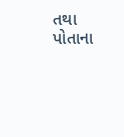તથા પોતાના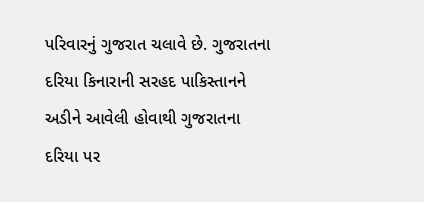પરિવારનું ગુજરાત ચલાવે છે. ગુજરાતના દરિયા કિનારાની સરહદ પાકિસ્તાનને અડીને આવેલી હોવાથી ગુજરાતના દરિયા પર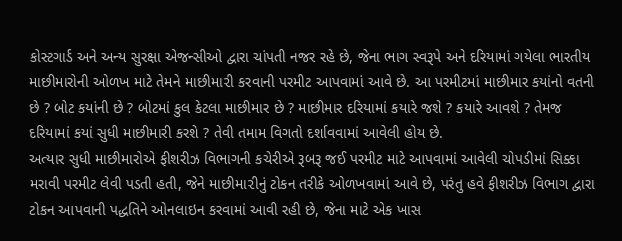કોસ્ટગાર્ડ અને અન્ય સુરક્ષા એજન્સીઓ દ્વારા ચાંપતી નજર રહે છે, જેના ભાગ સ્વરૂપે અને દરિયામાં ગયેલા ભારતીય માછીમારોની ઓળખ માટે તેમને માછીમા૨ી કરવાની પરમીટ આપવામાં આવે છે. આ પરમીટમાં માછીમાર કયાંનો વતની છે ? બોટ કયાંની છે ? બોટમાં કુલ કેટલા માછીમાર છે ? માછીમાર દરિયામાં કયારે જશે ? કયારે આવશે ? તેમજ દરિયામાં કયાં સુધી માછીમારી કરશે ? તેવી તમામ વિગતો દર્શાવવામાં આવેલી હોય છે.
અત્યાર સુધી માછીમારોએ ફીશરીઝ વિભાગની કચેરીએ રૂબરૂ જઈ પરમીટ માટે આપવામાં આવેલી ચોપડીમાં સિક્કા મરાવી પરમીટ લેવી પડતી હતી, જેને માછીમા૨ીનું ટોકન તરીકે ઓળખવામાં આવે છે, પરંતુ હવે ફીશરીઝ વિભાગ દ્વારા ટોકન આપવાની પદ્ધતિને ઓનલાઇન કરવામાં આવી રહી છે, જેના માટે એક ખાસ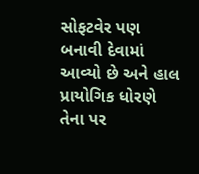સોફટવેર પણ બનાવી દેવામાં આવ્યો છે અને હાલ પ્રાયોગિક ધોરણે તેના પર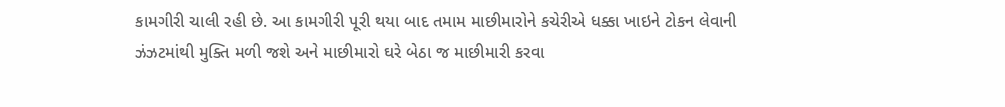કામગીરી ચાલી રહી છે. આ કામગીરી પૂરી થયા બાદ તમામ માછીમારોને કચેરીએ ધક્કા ખાઇને ટોકન લેવાની ઝંઝટમાંથી મુક્તિ મળી જશે અને માછીમારો ઘરે બેઠા જ માછીમારી કરવા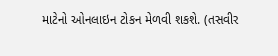માટેનો ઓનલાઇન ટોકન મેળવી શકશે. (તસવીર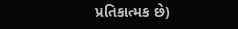પ્રતિકાત્મક છે)